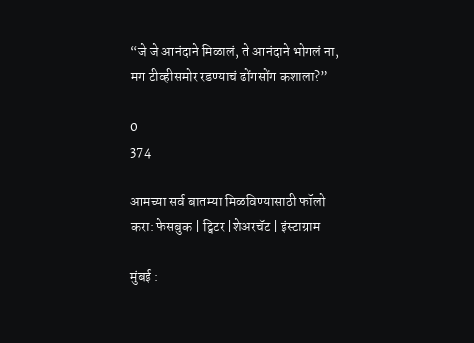“जे जे आनंदाने मिळालं, ते आनंदाने भोगलं ना, मग टीव्हीसमोर रडण्याचं ढोंगसोंग कशाला?”

0
374

आमच्या सर्व बातम्या मिळविण्यासाठी फॉलो करा: फेसबुक | ट्विटर |शेअरचॅट | इंस्टाग्राम

मुंबई :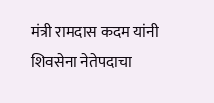मंत्री रामदास कदम यांनी शिवसेना नेतेपदाचा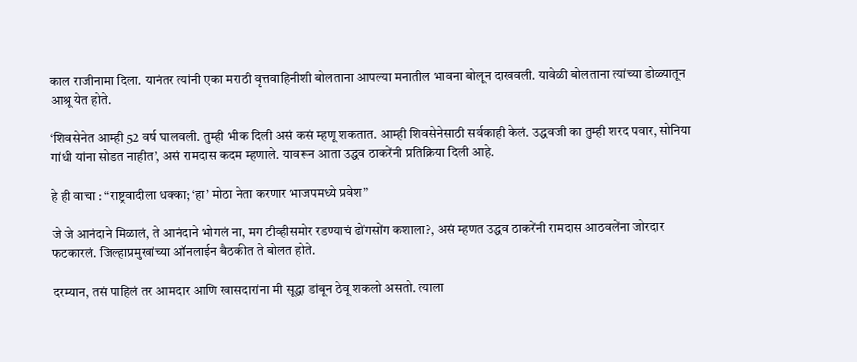काल राजीनामा दिला. यानंतर त्यांनी एका मराठी वृत्तवाहिनीशी बोलताना आपल्या मनातील भावना बोलून दाखवली. यावेळी बोलताना त्यांच्या डोळ्यातून आश्रू येत होते.

‘शिवसेनेत आम्ही 52 वर्ष घालवली. तुम्ही भीक दिली असं कसं म्हणू शकतात. आम्ही शिवसेनेसाठी सर्वकाही केलं. उद्धवजी का तुम्ही शरद पवार, सोनिया गांधी यांना सोडत नाहीत’, असं रामदास कदम म्हणाले. यावरून आता उद्धव ठाकरेंनी प्रतिक्रिया दिली आहे.

हे ही वाचा : “राष्ट्रवादीला धक्का; ‘हा’ मोठा नेता करणार भाजपमध्ये प्रवेश”

जे जे आनंदाने मिळालं, ते आनंदाने भोगलं ना, मग टीव्हीसमोर रडण्याचं ढोंगसोंग कशाला?, असं म्हणत उद्धव ठाकरेंनी रामदास आठवलेंना जोरदार फटकारलं. जिल्हाप्रमुखांच्या ऑनलाईन बैठकीत ते बोलत होते.

दरम्यान, तसं पाहिलं तर आमदार आणि खासदारांना मी सूद्धा डांबून ठेवू शकलो असतो. त्याला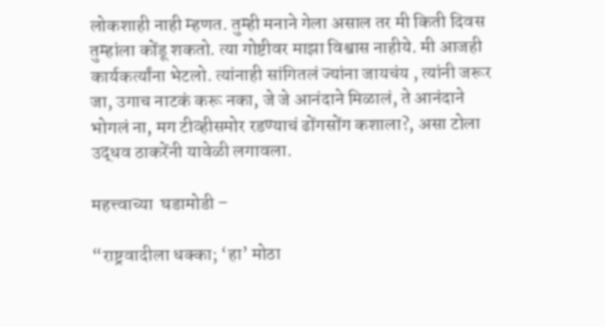लोकशाही नाही म्हणत. तुम्ही मनाने गेला असाल तर मी किती दिवस तुम्हांला कोंडू शकतो. त्या गोष्टीवर माझा विश्वास नाहीये. मी आजही कार्यकर्त्यांना भेटलो. त्यांनाही सांगितलं ज्यांना जायचंय , त्यांनी जरूर जा, उगाच नाटकं करू नका, जे जे आनंदाने मिळालं, ते आनंदाने भोगलं ना, मग टीव्हीसमोर रडण्याचं ढोंगसोंग कशाला?, असा टोला उद्धव ठाकरेंनी यावेळी लगावला.

महत्त्वाच्या  घडामोडी –

“राष्ट्रवादीला धक्का; ‘हा’ मोठा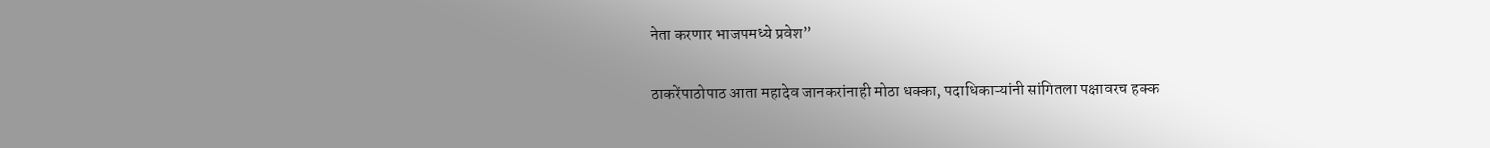नेता करणार भाजपमध्ये प्रवेश”

ठाकरेंपाठोपाठ आता महादेव जानकरांनाही मोठा धक्का, पदाधिकाऱ्यांनी सांगितला पक्षावरच हक्क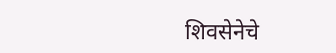शिवसेनेचे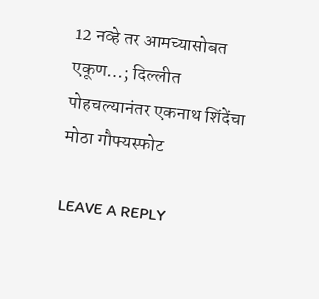12 नव्हे तर आमच्यासोबत एकूण…; दिल्लीत पोहचल्यानंतर एकनाथ शिंदेंचा मोठा गौफ्यस्फोट

LEAVE A REPLY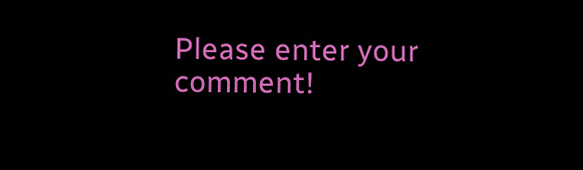Please enter your comment!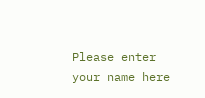Please enter your name here